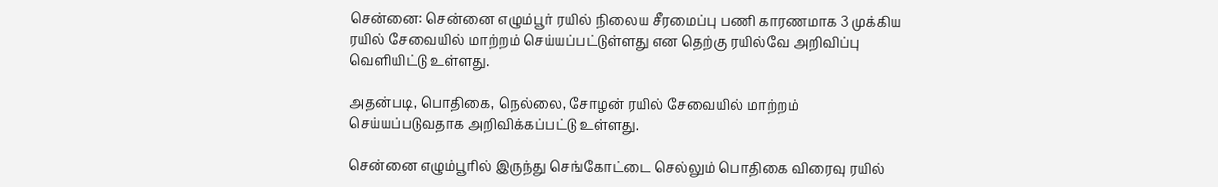சென்னை: சென்னை எழும்பூர் ரயில் நிலைய சீரமைப்பு பணி காரணமாக 3 முக்கிய ரயில் சேவையில் மாற்றம் செய்யப்பட்டுள்ளது என தெற்கு ரயில்வே அறிவிப்பு வெளியிட்டு உள்ளது.

அதன்படி, பொதிகை, நெல்லை, சோழன் ரயில் சேவையில் மாற்றம் செய்யப்படுவதாக அறிவிக்கப்பட்டு உள்ளது.

சென்னை எழும்பூரில் இருந்து செங்கோட்டை செல்லும் பொதிகை விரைவு ரயில்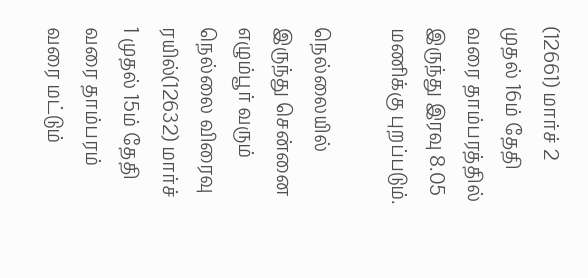(12661) மார்ச் 2 முதல் 16ம் தேதி வரை தாம்பரத்தில் இருந்து இரவு 8.05 மணிக்கு புறப்படும்.

நெல்லையில் இருந்து சென்னை எழும்பூர் வரும் நெல்லை விரைவு ரயில்(12632) மார்ச் 1 முதல் 15ம் தேதி வரை தாம்பரம் வரை மட்டும்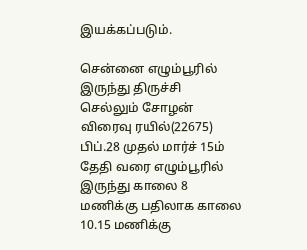இயக்கப்படும்.

சென்னை எழும்பூரில் இருந்து திருச்சி செல்லும் சோழன் விரைவு ரயில்(22675) பிப்.28 முதல் மார்ச் 15ம் தேதி வரை எழும்பூரில் இருந்து காலை 8 மணிக்கு பதிலாக காலை 10.15 மணிக்கு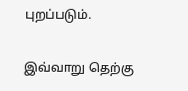புறப்படும்.

இவ்வாறு தெற்கு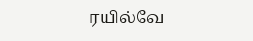ரயில்வே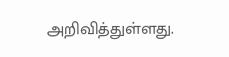அறிவித்துள்ளது.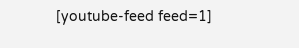[youtube-feed feed=1]